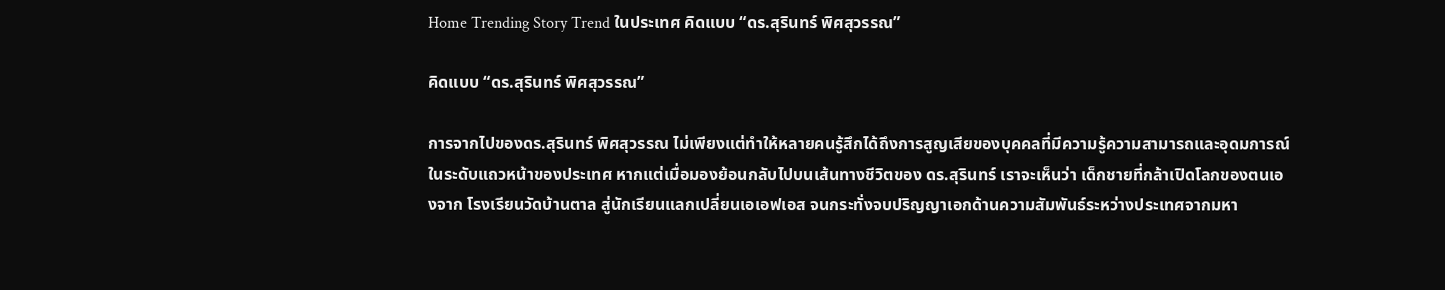Home Trending Story Trend ในประเทศ คิดแบบ “ดร.สุรินทร์ พิศสุวรรณ”

คิดแบบ “ดร.สุรินทร์ พิศสุวรรณ”

การจากไปของดร.สุรินทร์ พิศสุวรรณ ไม่เพียงแต่ทำให้หลายคนรู้สึกได้ถึงการสูญเสียของบุคคลที่มีความรู้ความสามารถและอุดมการณ์ในระดับแถวหน้าของประเทศ หากแต่เมื่อมองย้อนกลับไปบนเส้นทางชีวิตของ ดร.สุรินทร์ เราจะเห็นว่า เด็กชายที่กล้าเปิดโลกของตนเองจาก โรงเรียนวัดบ้านตาล สู่นักเรียนแลกเปลี่ยนเอเอฟเอส จนกระทั่งจบปริญญาเอกด้านความสัมพันธ์ระหว่างประเทศจากมหา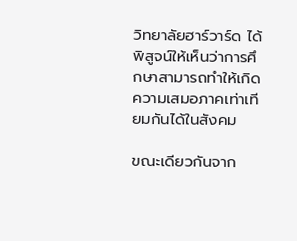วิทยาลัยฮาร์วาร์ด ได้พิสูจน์ให้เห็นว่าการศึกษาสามารถทำให้เกิดความเสมอภาคเท่าเทียมกันได้ในสังคม

ขณะเดียวกันจาก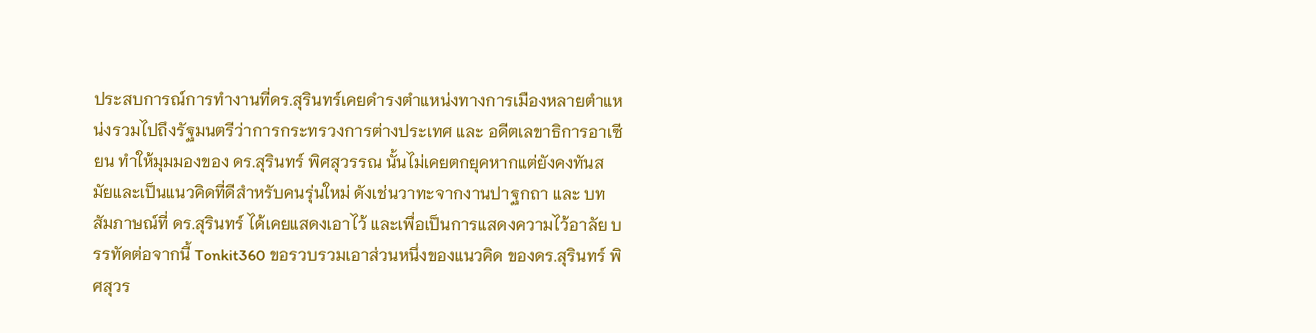ประสบการณ์การทำงานที่ดร.สุรินทร์เคยดำรงตำแหน่งทางการเมืองหลายตำแหน่งรวมไปถึงรัฐมนตรีว่าการกระทรวงการต่างประเทศ และ อดีตเลขาธิการอาเซียน ทำให้มุมมองของ ดร.สุรินทร์ พิศสุวรรณ นั้นไม่เคยตกยุคหากแต่ยังคงทันสมัยและเป็นแนวคิดที่ดีสำหรับคนรุ่นใหม่ ดังเช่นวาทะจากงานปาฐกถา และ บทสัมภาษณ์ที่ ดร.สุรินทร์ ได้เคยแสดงเอาไว้ และเพื่อเป็นการแสดงความไว้อาลัย บรรทัดต่อจากนี้ Tonkit360 ขอรวบรวมเอาส่วนหนึ่งของแนวคิด ของดร.สุรินทร์ พิศสุวร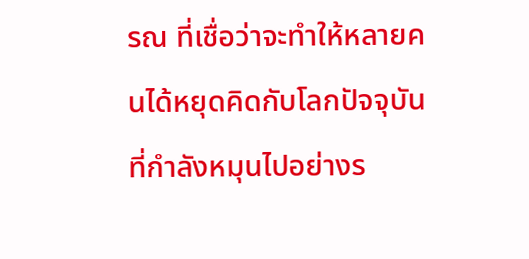รณ ที่เชื่อว่าจะทำให้หลายคนได้หยุดคิดกับโลกปัจจุบันที่กำลังหมุนไปอย่างร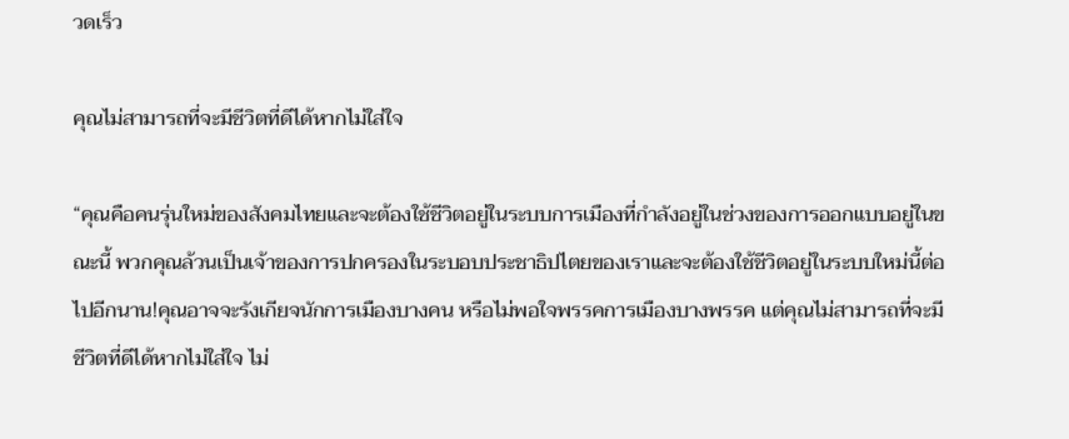วดเร็ว

คุณไม่สามารถที่จะมีชีวิตที่ดีได้หากไม่ใส่ใจ

“คุณคือคนรุ่นใหม่ของสังคมไทยและจะต้องใช้ชีวิตอยู่ในระบบการเมืองที่กำลังอยู่ในช่วงของการออกแบบอยู่ในขณะนี้ พวกคุณล้วนเป็นเจ้าของการปกครองในระบอบประชาธิปไตยของเราและจะต้องใช้ชีวิตอยู่ในระบบใหม่นี้ต่อไปอีกนาน!คุณอาจจะรังเกียจนักการเมืองบางคน หรือไม่พอใจพรรคการเมืองบางพรรค แต่คุณไม่สามารถที่จะมีชีวิตที่ดีได้หากไม่ใส่ใจ ไม่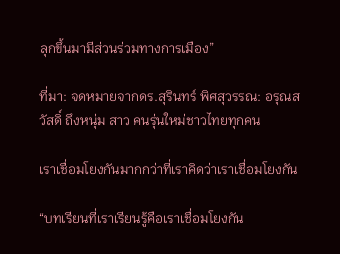ลุกขึ้นมามีส่วนร่วมทางการเมือง”

ที่มา: จดหมายจากดร.สุรินทร์ พิศสุวรรณ: อรุณสวัสดิ์ ถึงหนุ่ม สาว คนรุ่นใหม่ชาวไทยทุกคน

เราเชื่อมโยงกันมากกว่าที่เราคิดว่าเราเชื่อมโยงกัน

“บทเรียนที่เราเรียนรู้คือเราเชื่อมโยงกัน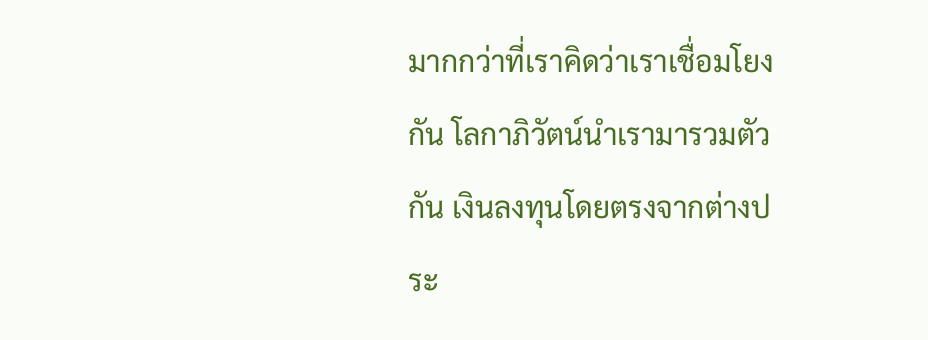มากกว่าที่เราคิดว่าเราเชื่อมโยงกัน โลกาภิวัตน์นำเรามารวมตัวกัน เงินลงทุนโดยตรงจากต่างประ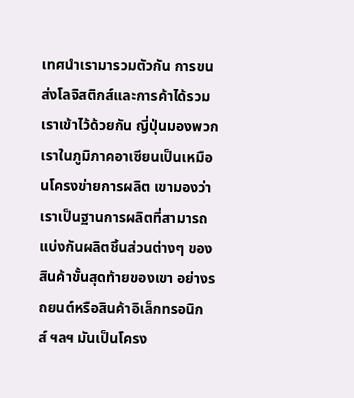เทศนำเรามารวมตัวกัน การขนส่งโลจิสติกส์และการค้าได้รวมเราเข้าไว้ด้วยกัน ญี่ปุ่นมองพวกเราในภูมิภาคอาเซียนเป็นเหมือนโครงข่ายการผลิต เขามองว่าเราเป็นฐานการผลิตที่สามารถแบ่งกันผลิตชิ้นส่วนต่างๆ ของสินค้าขั้นสุดท้ายของเขา อย่างรถยนต์หรือสินค้าอิเล็กทรอนิกส์ ฯลฯ มันเป็นโครง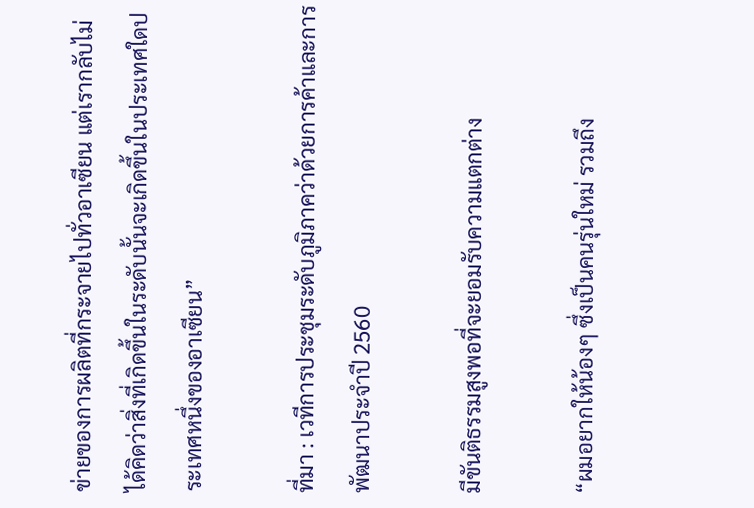ข่ายของการผลิตที่กระจายไปทั่วอาเซียน แต่เรากลับไม่ได้คิดว่าสิ่งที่เกิดขึ้นในระดับนั้นจะเกิดขึ้นในประเทศใดประเทศหนึ่งของอาเซียน”

ที่มา : เวทีการประชุมระดับภูมิภาคว่าด้วยการค้าและการพัฒนาประจำปี 2560

มีขันติธรรมสูงพอที่จะยอมรับความแตกต่าง

“ผมอยากให้น้องๆ ซึ่งเป็นคนรุ่นใหม่ รวมถึง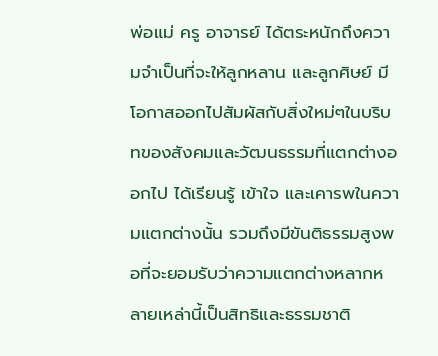พ่อแม่ ครู อาจารย์ ได้ตระหนักถึงความจำเป็นที่จะให้ลูกหลาน และลูกศิษย์ มีโอกาสออกไปสัมผัสกับสิ่งใหม่ๆในบริบทของสังคมและวัฒนธรรมที่แตกต่างออกไป ได้เรียนรู้ เข้าใจ และเคารพในความแตกต่างนั้น รวมถึงมีขันติธรรมสูงพอที่จะยอมรับว่าความแตกต่างหลากหลายเหล่านี้เป็นสิทธิและธรรมชาติ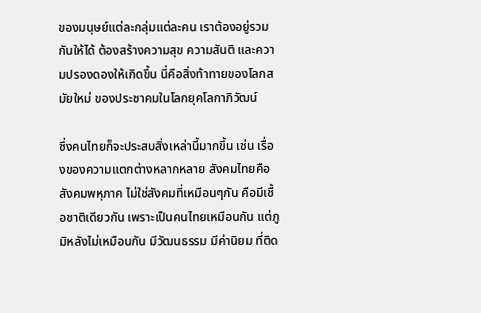ของมนุษย์แต่ละกลุ่มแต่ละคน เราต้องอยู่รวมกันให้ได้ ต้องสร้างความสุข ความสันติ และความปรองดองให้เกิดขึ้น นี่คือสิ่งท้าทายของโลกสมัยใหม่ ของประชาคมในโลกยุคโลกาภิวัฒน์

ซึ่งคนไทยก็จะประสบสิ่งเหล่านี้มากขึ้น เช่น เรื่องของความแตกต่างหลากหลาย สังคมไทยคือสังคมพหุภาค ไม่ใช่สังคมที่เหมือนๆกัน คือมีเชื้อชาติเดียวกัน เพราะเป็นคนไทยเหมือนกัน แต่ภูมิหลังไม่เหมือนกัน มีวัฒนธรรม มีค่านิยม ที่ติด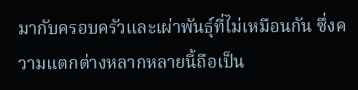มากับครอบครัวและเผ่าพันธุ์ที่ไม่เหมือนกัน ซึ่งความแตกต่างหลากหลายนี้ถือเป็น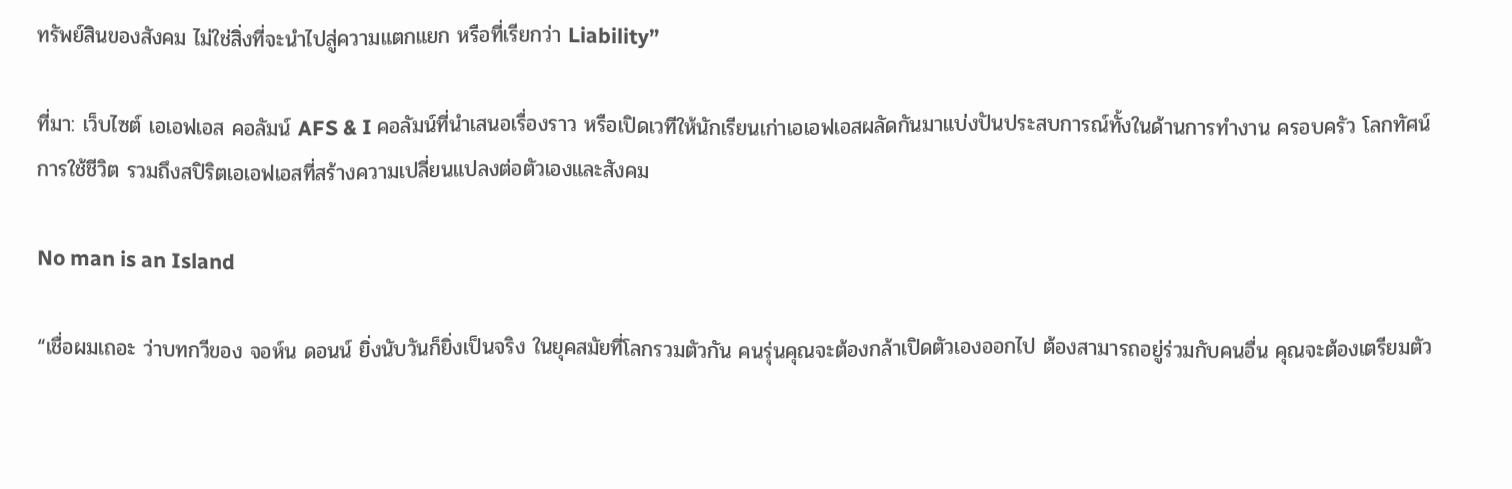ทรัพย์สินของสังคม ไม่ใช่สิ่งที่จะนำไปสู่ความแตกแยก หรือที่เรียกว่า Liability”

ที่มา: เว็บไซต์ เอเอฟเอส คอลัมน์ AFS & I คอลัมน์ที่นำเสนอเรื่องราว หรือเปิดเวทีให้นักเรียนเก่าเอเอฟเอสผลัดกันมาแบ่งปันประสบการณ์ทั้งในด้านการทำงาน ครอบครัว โลกทัศน์ การใช้ชีวิต รวมถึงสปิริตเอเอฟเอสที่สร้างความเปลี่ยนแปลงต่อตัวเองและสังคม

No man is an Island

“เชื่อผมเถอะ ว่าบทกวีของ จอห์น ดอนน์ ยิ่งนับวันก็ยิ่งเป็นจริง ในยุคสมัยที่โลกรวมตัวกัน คนรุ่นคุณจะต้องกล้าเปิดตัวเองออกไป ต้องสามารถอยู่ร่วมกับคนอื่น คุณจะต้องเตรียมตัว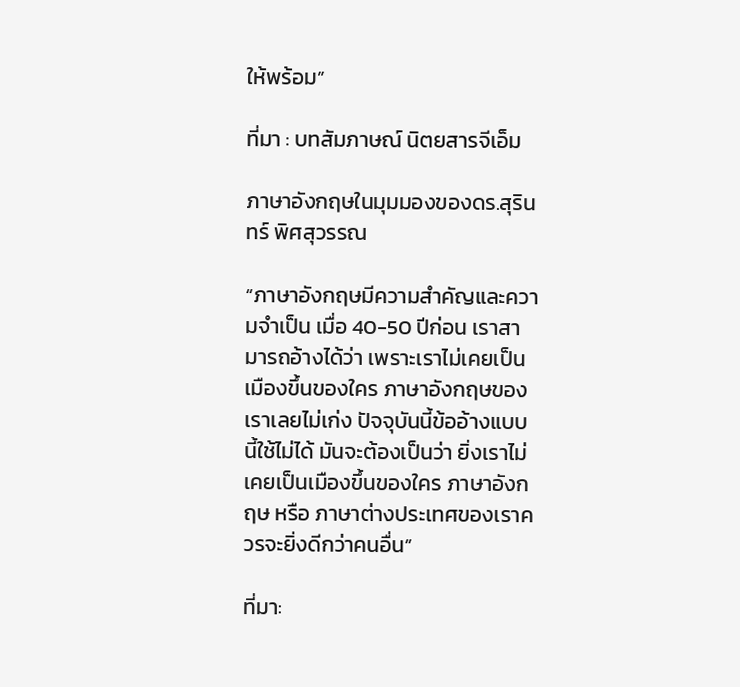ให้พร้อม”

ที่มา : บทสัมภาษณ์ นิตยสารจีเอ็ม

ภาษาอังกฤษในมุมมองของดร.สุรินทร์ พิศสุวรรณ

“ภาษาอังกฤษมีความสำคัญและความจำเป็น เมื่อ 40-50 ปีก่อน เราสามารถอ้างได้ว่า เพราะเราไม่เคยเป็นเมืองขึ้นของใคร ภาษาอังกฤษของเราเลยไม่เก่ง ปัจจุบันนี้ข้ออ้างแบบนี้ใช้ไม่ได้ มันจะต้องเป็นว่า ยิ่งเราไม่เคยเป็นเมืองขึ้นของใคร ภาษาอังกฤษ หรือ ภาษาต่างประเทศของเราควรจะยิ่งดีกว่าคนอื่น”

ที่มา: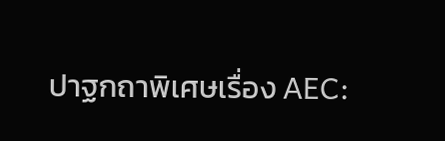ปาฐกถาพิเศษเรื่อง AEC: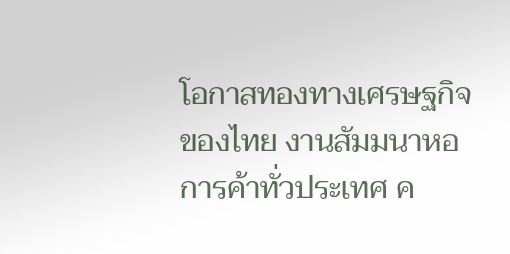โอกาสทองทางเศรษฐกิจของไทย งานสัมมนาหอการค้าทั่วประเทศ ค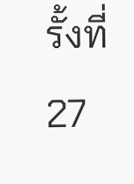รั้งที่ 27